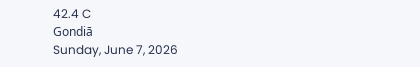42.4 C
Gondiā
Sunday, June 7, 2026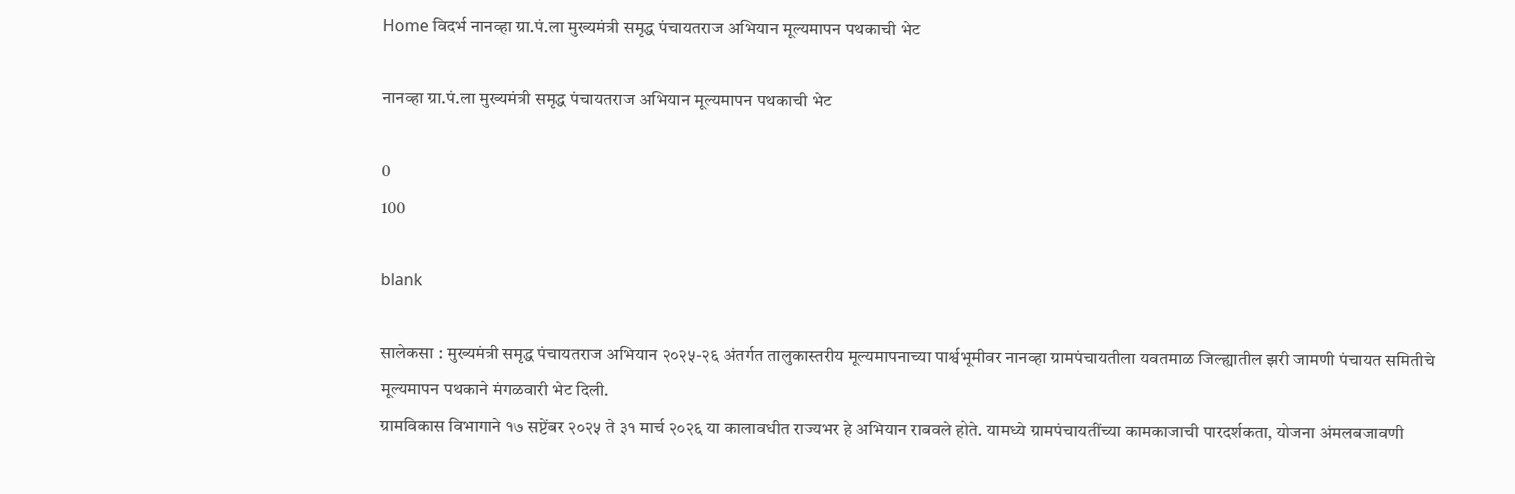Home विदर्भ नानव्हा ग्रा.पं.ला मुख्यमंत्री समृद्ध पंचायतराज अभियान मूल्यमापन पथकाची भेट

नानव्हा ग्रा.पं.ला मुख्यमंत्री समृद्ध पंचायतराज अभियान मूल्यमापन पथकाची भेट

0
100

blank

सालेकसा : मुख्यमंत्री समृद्ध पंचायतराज अभियान २०२५-२६ अंतर्गत तालुकास्तरीय मूल्यमापनाच्या पार्श्वभूमीवर नानव्हा ग्रामपंचायतीला यवतमाळ जिल्ह्यातील झरी जामणी पंचायत समितीचे मूल्यमापन पथकाने मंगळवारी भेट दिली.
ग्रामविकास विभागाने १७ सप्टेंबर २०२५ ते ३१ मार्च २०२६ या कालावधीत राज्यभर हे अभियान राबवले होते. यामध्ये ग्रामपंचायतींच्या कामकाजाची पारदर्शकता, योजना अंमलबजावणी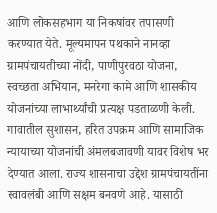आणि लोकसहभाग या निकषांवर तपासणी करण्यात येते. मूल्यमापन पथकाने नानव्हा ग्रामपंचायतीच्या नोंदी, पाणीपुरवठा योजना, स्वच्छता अभियान, मनरेगा कामे आणि शासकीय योजनांच्या लाभार्थ्यांची प्रत्यक्ष पडताळणी केली. गावातील सुशासन, हरित उपक्रम आणि सामाजिक न्यायाच्या योजनांची अंमलबजावणी यावर विशेष भर देण्यात आला. राज्य शासनाचा उद्देश ग्रामपंचायतींना स्वावलंबी आणि सक्षम बनवणे आहे. यासाठी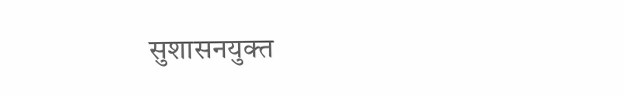सुशासनयुक्त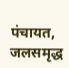पंचायत, जलसमृद्ध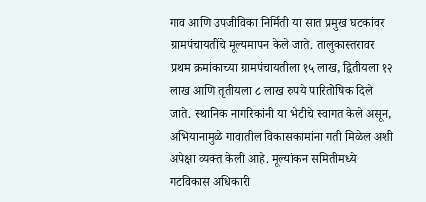गाव आणि उपजीविका निर्मिती या सात प्रमुख घटकांवर ग्रामपंचायतींचे मूल्यमापन केले जाते. तालुकास्तरावर प्रथम क्रमांकाच्या ग्रामपंचायतीला १५ लाख, द्वितीयला १२ लाख आणि तृतीयला ८ लाख रुपये पारितोषिक दिले जाते. स्थानिक नागरिकांनी या भेटीचे स्वागत केले असून, अभियानामुळे गावातील विकासकामांना गती मिळेल अशी अपेक्षा व्यक्त केली आहे. मूल्यांकन समितीमध्ये गटविकास अधिकारी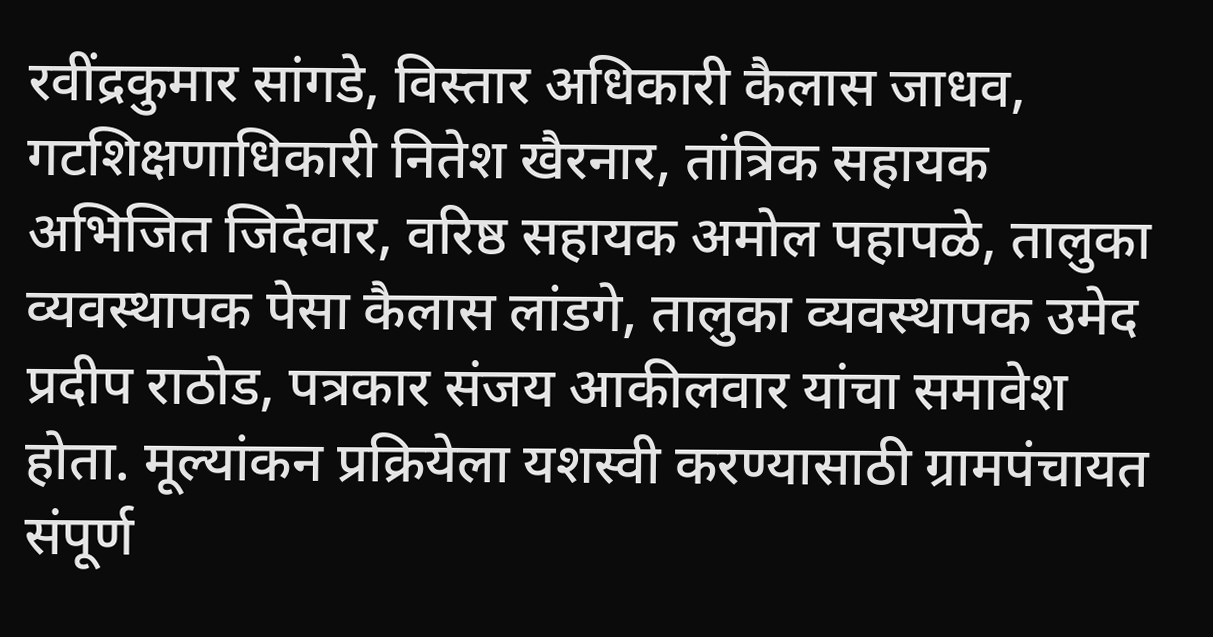रवींद्रकुमार सांगडे, विस्तार अधिकारी कैलास जाधव, गटशिक्षणाधिकारी नितेश खैरनार, तांत्रिक सहायक अभिजित जिदेवार, वरिष्ठ सहायक अमोल पहापळे, तालुका व्यवस्थापक पेसा कैलास लांडगे, तालुका व्यवस्थापक उमेद प्रदीप राठोड, पत्रकार संजय आकीलवार यांचा समावेश होता. मूल्यांकन प्रक्रियेला यशस्वी करण्यासाठी ग्रामपंचायत संपूर्ण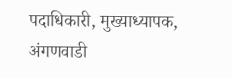पदाधिकारी, मुख्याध्यापक, अंगणवाडी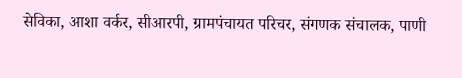सेविका, आशा वर्कर, सीआरपी, ग्रामपंचायत परिचर, संगणक संचालक, पाणी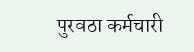पुरवठा कर्मचारी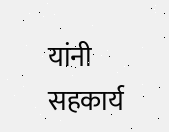यांनी सहकार्य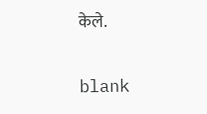केले.

blank